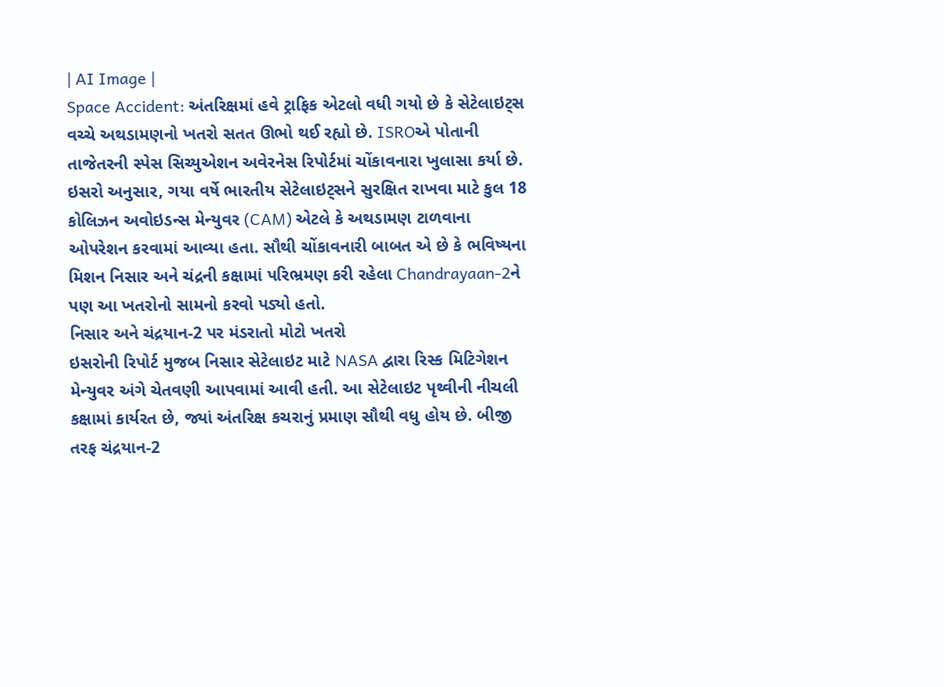| AI Image |
Space Accident: અંતરિક્ષમાં હવે ટ્રાફિક એટલો વધી ગયો છે કે સેટેલાઇટ્સ વચ્ચે અથડામણનો ખતરો સતત ઊભો થઈ રહ્યો છે. ISROએ પોતાની તાજેતરની સ્પેસ સિચ્યુએશન અવેરનેસ રિપોર્ટમાં ચોંકાવનારા ખુલાસા કર્યા છે. ઇસરો અનુસાર, ગયા વર્ષે ભારતીય સેટેલાઇટ્સને સુરક્ષિત રાખવા માટે કુલ 18 કોલિઝન અવોઇડન્સ મેન્યુવર (CAM) એટલે કે અથડામણ ટાળવાના ઓપરેશન કરવામાં આવ્યા હતા. સૌથી ચોંકાવનારી બાબત એ છે કે ભવિષ્યના મિશન નિસાર અને ચંદ્રની કક્ષામાં પરિભ્રમણ કરી રહેલા Chandrayaan-2ને પણ આ ખતરોનો સામનો કરવો પડ્યો હતો.
નિસાર અને ચંદ્રયાન-2 પર મંડરાતો મોટો ખતરો
ઇસરોની રિપોર્ટ મુજબ નિસાર સેટેલાઇટ માટે NASA દ્વારા રિસ્ક મિટિગેશન મેન્યુવર અંગે ચેતવણી આપવામાં આવી હતી. આ સેટેલાઇટ પૃથ્વીની નીચલી કક્ષામાં કાર્યરત છે, જ્યાં અંતરિક્ષ કચરાનું પ્રમાણ સૌથી વધુ હોય છે. બીજી તરફ ચંદ્રયાન-2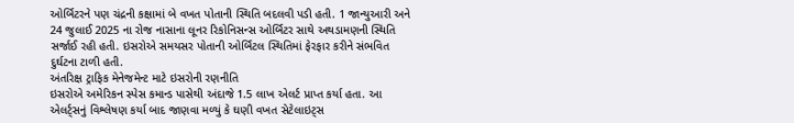ઓર્બિટરને પણ ચંદ્રની કક્ષામાં બે વખત પોતાની સ્થિતિ બદલવી પડી હતી. 1 જાન્યુઆરી અને 24 જુલાઈ 2025 ના રોજ નાસાના લૂનર રિકોનિસન્સ ઓર્બિટર સાથે અથડામણની સ્થિતિ સર્જાઈ રહી હતી. ઇસરોએ સમયસર પોતાની ઓર્બિટલ સ્થિતિમાં ફેરફાર કરીને સંભવિત દુર્ઘટના ટાળી હતી.
અંતરિક્ષ ટ્રાફિક મેનેજમેન્ટ માટે ઇસરોની રણનીતિ
ઇસરોએ અમેરિકન સ્પેસ કમાન્ડ પાસેથી અંદાજે 1.5 લાખ એલર્ટ પ્રાપ્ત કર્યા હતા. આ એલર્ટ્સનું વિશ્લેષણ કર્યા બાદ જાણવા મળ્યું કે ઘણી વખત સેટેલાઇટ્સ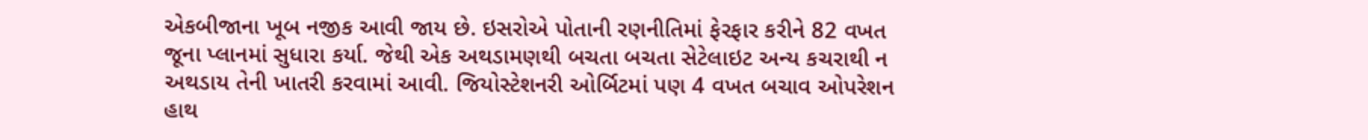એકબીજાના ખૂબ નજીક આવી જાય છે. ઇસરોએ પોતાની રણનીતિમાં ફેરફાર કરીને 82 વખત જૂના પ્લાનમાં સુધારા કર્યા. જેથી એક અથડામણથી બચતા બચતા સેટેલાઇટ અન્ય કચરાથી ન અથડાય તેની ખાતરી કરવામાં આવી. જિયોસ્ટેશનરી ઓર્બિટમાં પણ 4 વખત બચાવ ઓપરેશન હાથ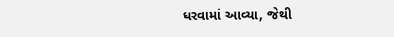ધરવામાં આવ્યા, જેથી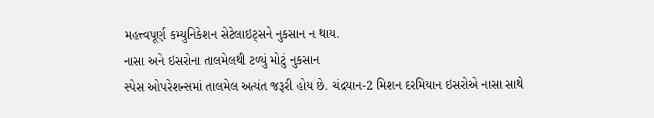મહત્ત્વપૂર્ણ કમ્યુનિકેશન સેટેલાઇટ્સને નુકસાન ન થાય.
નાસા અને ઇસરોના તાલમેલથી ટળ્યું મોટું નુકસાન
સ્પેસ ઓપરેશન્સમાં તાલમેલ અત્યંત જરૂરી હોય છે. ચંદ્રયાન-2 મિશન દરમિયાન ઇસરોએ નાસા સાથે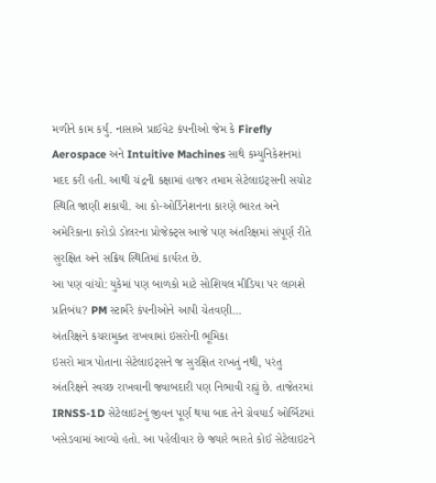મળીને કામ કર્યું. નાસાએ પ્રાઈવેટ કંપનીઓ જેમ કે Firefly Aerospace અને Intuitive Machines સાથે કમ્યુનિકેશનમાં મદદ કરી હતી. આથી ચંદ્રની કક્ષામાં હાજર તમામ સેટેલાઇટ્સની સચોટ સ્થિતિ જાણી શકાયી. આ કો-ઓર્ડિનેશનના કારણે ભારત અને અમેરિકાના કરોડો ડોલરના પ્રોજેક્ટ્સ આજે પણ અંતરિક્ષમાં સંપૂર્ણ રીતે સુરક્ષિત અને સક્રિય સ્થિતિમાં કાર્યરત છે.
આ પણ વાંચો: યુકેમાં પણ બાળકો માટે સોશિયલ મીડિયા પર લાગશે પ્રતિબંધ? PM સ્ટાર્મરે કંપનીઓને આપી ચેતવણી…
અંતરિક્ષને કચરામુક્ત રાખવામાં ઇસરોની ભૂમિકા
ઇસરો માત્ર પોતાના સેટેલાઇટ્સને જ સુરક્ષિત રાખતું નથી, પરંતુ અંતરિક્ષને સ્વચ્છ રાખવાની જવાબદારી પણ નિભાવી રહ્યું છે. તાજેતરમાં IRNSS-1D સેટેલાઇટનું જીવન પૂર્ણ થયા બાદ તેને ગ્રેવયાર્ડ ઓર્બિટમાં ખસેડવામાં આવ્યો હતો. આ પહેલીવાર છે જ્યારે ભારતે કોઈ સેટેલાઇટને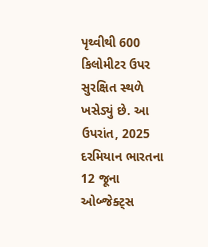પૃથ્વીથી 600 કિલોમીટર ઉપર સુરક્ષિત સ્થળે ખસેડ્યું છે. આ ઉપરાંત, 2025 દરમિયાન ભારતના 12 જૂના ઓબ્જેક્ટ્સ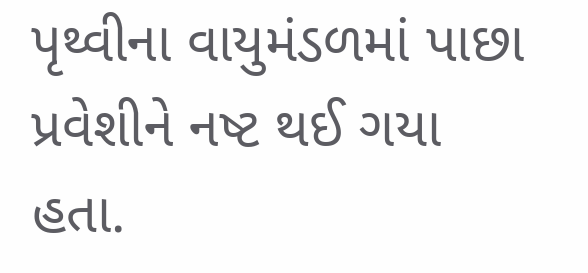પૃથ્વીના વાયુમંડળમાં પાછા પ્રવેશીને નષ્ટ થઈ ગયા હતા.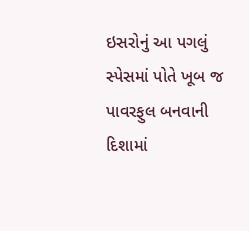ઇસરોનું આ પગલું સ્પેસમાં પોતે ખૂબ જ પાવરફુલ બનવાની દિશામાં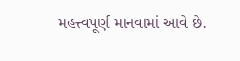મહત્ત્વપૂર્ણ માનવામાં આવે છે.